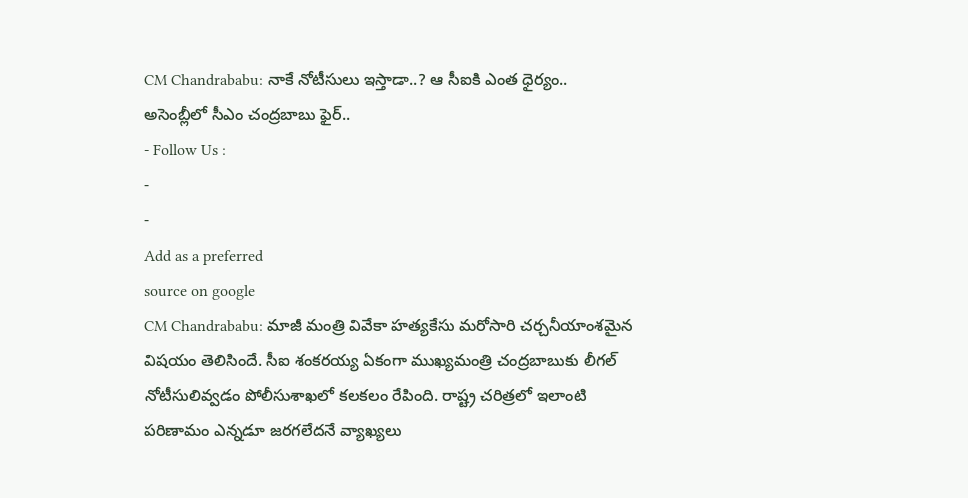CM Chandrababu: నాకే నోటీసులు ఇస్తాడా..? ఆ సీఐకి ఎంత ధైర్యం.. అసెంబ్లీలో సీఎం చంద్రబాబు ఫైర్..
- Follow Us :
-
-
Add as a preferred
source on google
CM Chandrababu: మాజీ మంత్రి వివేకా హత్యకేసు మరోసారి చర్చనీయాంశమైన విషయం తెలిసిందే. సీఐ శంకరయ్య ఏకంగా ముఖ్యమంత్రి చంద్రబాబుకు లీగల్ నోటీసులివ్వడం పోలీసుశాఖలో కలకలం రేపింది. రాష్ట్ర చరిత్రలో ఇలాంటి పరిణామం ఎన్నడూ జరగలేదనే వ్యాఖ్యలు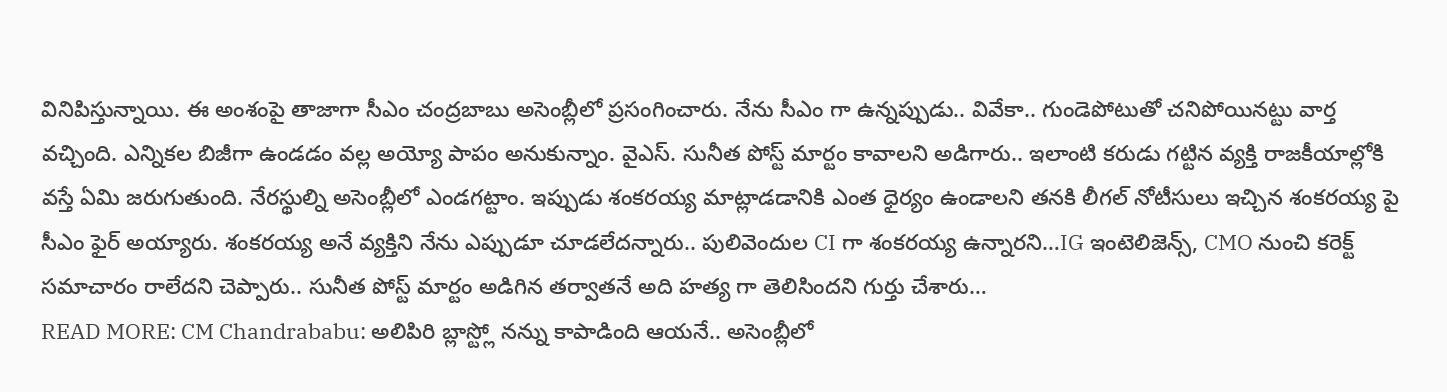వినిపిస్తున్నాయి. ఈ అంశంపై తాజాగా సీఎం చంద్రబాబు అసెంబ్లీలో ప్రసంగించారు. నేను సీఎం గా ఉన్నప్పుడు.. వివేకా.. గుండెపోటుతో చనిపోయినట్టు వార్త వచ్చింది. ఎన్నికల బిజీగా ఉండడం వల్ల అయ్యో పాపం అనుకున్నాం. వైఎస్. సునీత పోస్ట్ మార్టం కావాలని అడిగారు.. ఇలాంటి కరుడు గట్టిన వ్యక్తి రాజకీయాల్లోకి వస్తే ఏమి జరుగుతుంది. నేరస్థుల్ని అసెంబ్లీలో ఎండగట్టాం. ఇప్పుడు శంకరయ్య మాట్లాడడానికి ఎంత ధైర్యం ఉండాలని తనకి లీగల్ నోటీసులు ఇచ్చిన శంకరయ్య పై సీఎం ఫైర్ అయ్యారు. శంకరయ్య అనే వ్యక్తిని నేను ఎప్పుడూ చూడలేదన్నారు.. పులివెందుల CI గా శంకరయ్య ఉన్నారని…IG ఇంటెలిజెన్స్, CMO నుంచి కరెక్ట్ సమాచారం రాలేదని చెప్పారు.. సునీత పోస్ట్ మార్టం అడిగిన తర్వాతనే అది హత్య గా తెలిసిందని గుర్తు చేశారు…
READ MORE: CM Chandrababu: అలిపిరి బ్లాస్ట్లో నన్ను కాపాడింది ఆయనే.. అసెంబ్లీలో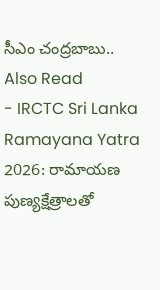సీఎం చంద్రబాబు..
Also Read
- IRCTC Sri Lanka Ramayana Yatra 2026: రామాయణ పుణ్యక్షేత్రాలతో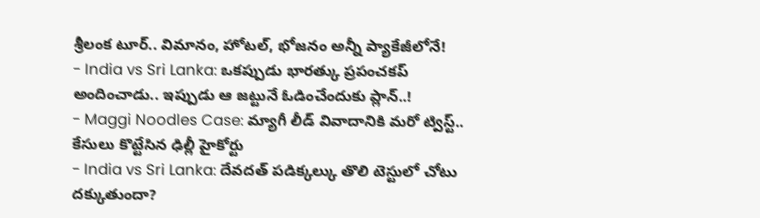శ్రీలంక టూర్.. విమానం, హోటల్, భోజనం అన్నీ ప్యాకేజీలోనే!
- India vs Sri Lanka: ఒకప్పుడు భారత్కు ప్రపంచకప్ అందించాడు.. ఇప్పుడు ఆ జట్టునే ఓడించేందుకు ప్లాన్..!
- Maggi Noodles Case: మ్యాగీ లీడ్ వివాదానికి మరో ట్విస్ట్.. కేసులు కొట్టేసిన ఢిల్లీ హైకోర్టు
- India vs Sri Lanka: దేవదత్ పడిక్కల్కు తొలి టెస్టులో చోటు దక్కుతుందా?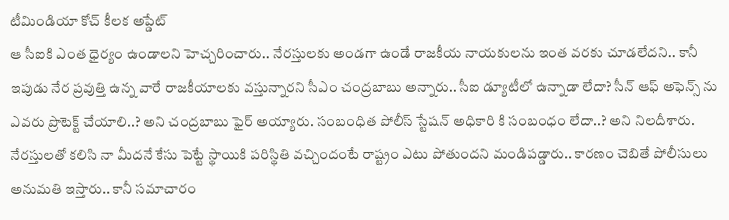టీమిండియా కోచ్ కీలక అప్డేట్
ఆ సీఐకి ఎంత ధైర్యం ఉండాలని హెచ్చరించారు.. నేరస్తులకు అండగా ఉండే రాజకీయ నాయకులను ఇంత వరకు చూడలేదని.. కానీ ఇపుడు నేర ప్రవుత్తి ఉన్న వారే రాజకీయాలకు వస్తున్నారని సీఎం చంద్రబాబు అన్నారు.. సీఐ డ్యూటీలో ఉన్నాడా లేదా? సీన్ ఆఫ్ అఫెన్స్ ను ఎవరు ప్రొటెక్ట్ చేయాలి..? అని చంద్రబాబు ఫైర్ అయ్యారు. సంబంధిత పోలీస్ స్టేషన్ అధికారి కి సంబంధం లేదా..? అని నిలదీశారు. నేరస్తులతో కలిసి నా మీదనే కేసు పెట్టే స్థాయికి పరిస్థితి వచ్చిందంటే రాష్ట్రం ఎటు పోతుందని మండిపడ్డారు.. కారణం చెబితే పోలీసులు అనుమతి ఇస్తారు.. కానీ సమాచారం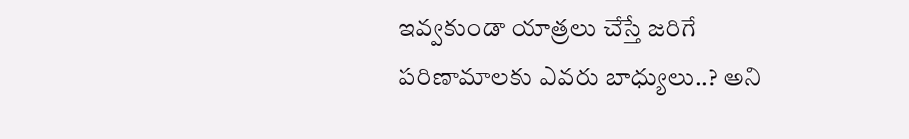ఇవ్వకుండా యాత్రలు చేస్తే జరిగే పరిణామాలకు ఎవరు బాధ్యులు..? అని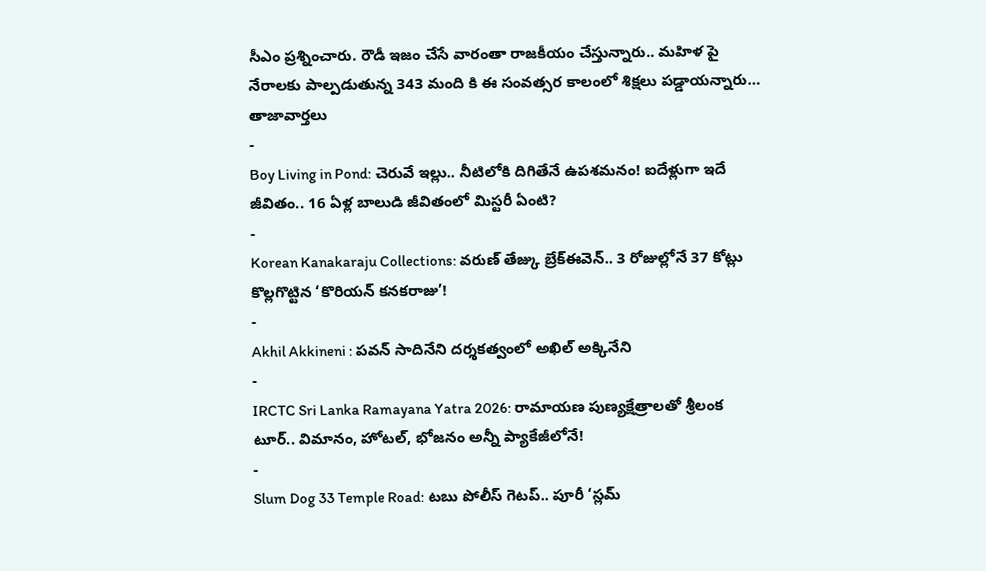సీఎం ప్రశ్నించారు. రౌడీ ఇజం చేసే వారంతా రాజకీయం చేస్తున్నారు.. మహిళ పై నేరాలకు పాల్పడుతున్న 343 మంది కి ఈ సంవత్సర కాలంలో శిక్షలు పడ్డాయన్నారు…
తాజావార్తలు
-
Boy Living in Pond: చెరువే ఇల్లు.. నీటిలోకి దిగితేనే ఉపశమనం! ఐదేళ్లుగా ఇదే జీవితం.. 16 ఏళ్ల బాలుడి జీవితంలో మిస్టరీ ఏంటి?
-
Korean Kanakaraju Collections: వరుణ్ తేజ్కు బ్రేక్ఈవెన్.. 3 రోజుల్లోనే 37 కోట్లు కొల్లగొట్టిన ‘కొరియన్ కనకరాజు’!
-
Akhil Akkineni : పవన్ సాదినేని దర్శకత్వంలో అఖిల్ అక్కినేని
-
IRCTC Sri Lanka Ramayana Yatra 2026: రామాయణ పుణ్యక్షేత్రాలతో శ్రీలంక టూర్.. విమానం, హోటల్, భోజనం అన్నీ ప్యాకేజీలోనే!
-
Slum Dog 33 Temple Road: టబు పోలీస్ గెటప్.. పూరీ ‘స్లమ్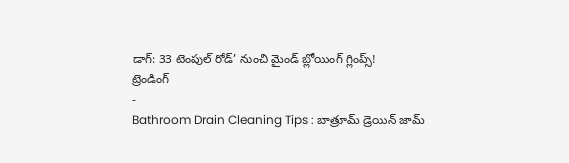డాగ్: 33 టెంపుల్ రోడ్’ నుంచి మైండ్ బ్లోయింగ్ గ్లింప్స్!
ట్రెండింగ్
-
Bathroom Drain Cleaning Tips : బాత్రూమ్ డ్రెయిన్ జామ్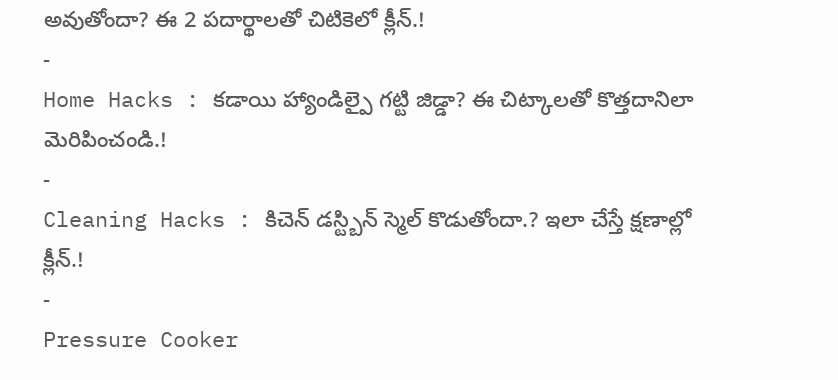అవుతోందా? ఈ 2 పదార్థాలతో చిటికెలో క్లీన్.!
-
Home Hacks : కడాయి హ్యాండిల్పై గట్టి జిడ్డా? ఈ చిట్కాలతో కొత్తదానిలా మెరిపించండి.!
-
Cleaning Hacks : కిచెన్ డస్ట్బిన్ స్మెల్ కొడుతోందా.? ఇలా చేస్తే క్షణాల్లో క్లీన్.!
-
Pressure Cooker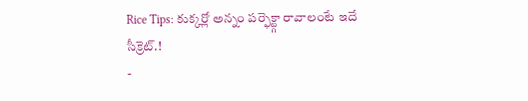Rice Tips: కుక్కర్లో అన్నం పర్ఫెక్ట్గా రావాలంటే ఇదే సీక్రెట్.!
-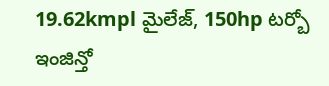19.62kmpl మైలేజ్, 150hp టర్బో ఇంజిన్తో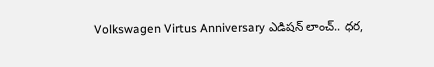Volkswagen Virtus Anniversary ఎడిషన్ లాంచ్.. ధర,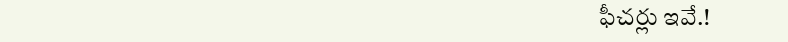ఫీచర్లు ఇవే.!